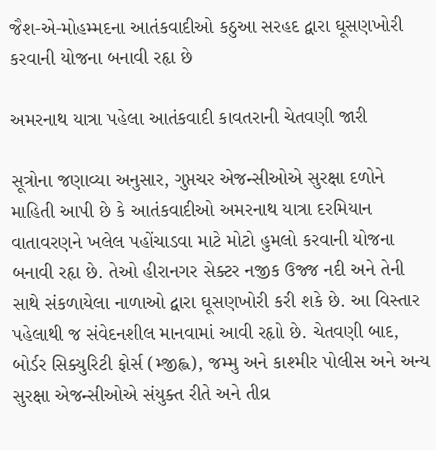જૈશ-એ-મોહમ્મદના આતંકવાદીઓ કઠુઆ સરહદ દ્વારા ઘૂસણખોરી કરવાની યોજના બનાવી રહૃા છે

અમરનાથ યાત્રા પહેલા આતંકવાદી કાવતરાની ચેતવણી જારી

સૂત્રોના જણાવ્યા અનુસાર, ગુપ્તચર એજન્સીઓએ સુરક્ષા દળોને માહિતી આપી છે કે આતંકવાદીઓ અમરનાથ યાત્રા દરમિયાન વાતાવરણને ખલેલ પહોંચાડવા માટે મોટો હુમલો કરવાની યોજના બનાવી રહૃા છે. તેઓ હીરાનગર સેક્ટર નજીક ઉજ્જ નદી અને તેની સાથે સંકળાયેલા નાળાઓ દ્વારા ઘૂસણખોરી કરી શકે છે. આ વિસ્તાર પહેલાથી જ સંવેદનશીલ માનવામાં આવી રહૃાો છે. ચેતવણી બાદ, બોર્ડર સિક્યુરિટી ફોર્સ (મ્જીહ્લ), જમ્મુ અને કાશ્મીર પોલીસ અને અન્ય સુરક્ષા એજન્સીઓએ સંયુક્ત રીતે અને તીવ્ર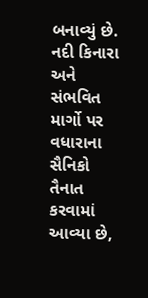બનાવ્યું છે. નદી કિનારા અને સંભવિત માર્ગો પર વધારાના સૈનિકો તૈનાત કરવામાં આવ્યા છે,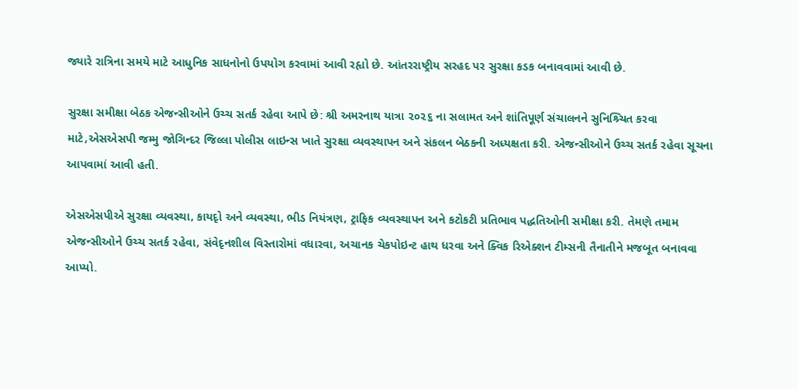જ્યારે રાત્રિના સમયે માટે આધુનિક સાધનોનો ઉપયોગ કરવામાં આવી રહૃાો છે. આંતરરાષ્ટ્રીય સરહદ પર સુરક્ષા કડક બનાવવામાં આવી છે.

સુરક્ષા સમીક્ષા બેઠક એજન્સીઓને ઉચ્ચ સતર્ક રહેવા આપે છે: શ્રી અમરનાથ યાત્રા ૨૦૨૬ ના સલામત અને શાંતિપૂર્ણ સંચાલનને સુનિશ્ર્ચિત કરવા માટે,એસએસપી જમ્મુ જોગિન્દર જિલ્લા પોલીસ લાઇન્સ ખાતે સુરક્ષા વ્યવસ્થાપન અને સંકલન બેઠકની અધ્યક્ષતા કરી. એજન્સીઓને ઉચ્ચ સતર્ક રહેવા સૂચના આપવામાં આવી હતી.

એસએસપીએ સુરક્ષા વ્યવસ્થા, કાયદૃો અને વ્યવસ્થા, ભીડ નિયંત્રણ, ટ્રાફિક વ્યવસ્થાપન અને કટોકટી પ્રતિભાવ પદ્ધતિઓની સમીક્ષા કરી. તેમણે તમામ એજન્સીઓને ઉચ્ચ સતર્ક રહેવા, સંવેદૃનશીલ વિસ્તારોમાં વધારવા, અચાનક ચેકપોઇન્ટ હાથ ધરવા અને ક્વિક રિએક્શન ટીમ્સની તૈનાતીને મજબૂત બનાવવા આપ્યો.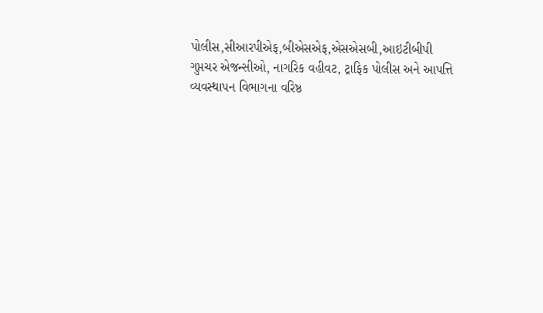પોલીસ,સીઆરપીએફ,બીએસએફ,એસએસબી,આઇટીબીપી ગુપ્તચર એજન્સીઓ, નાગરિક વહીવટ, ટ્રાફિક પોલીસ અને આપત્તિ વ્યવસ્થાપન વિભાગના વરિષ્ઠ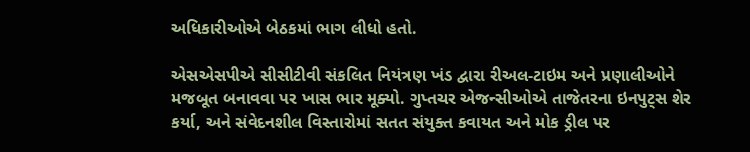અધિકારીઓએ બેઠકમાં ભાગ લીધો હતો.

એસએસપીએ સીસીટીવી સંકલિત નિયંત્રણ ખંડ દ્વારા રીઅલ-ટાઇમ અને પ્રણાલીઓને મજબૂત બનાવવા પર ખાસ ભાર મૂક્યો. ગુપ્તચર એજન્સીઓએ તાજેતરના ઇનપુટ્સ શેર કર્યા, અને સંવેદનશીલ વિસ્તારોમાં સતત સંયુક્ત કવાયત અને મોક ડ્રીલ પર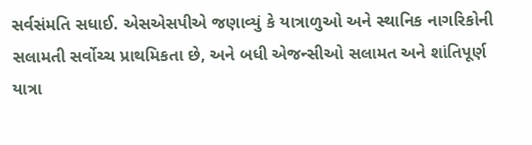સર્વસંમતિ સધાઈ. એસએસપીએ જણાવ્યું કે યાત્રાળુઓ અને સ્થાનિક નાગરિકોની સલામતી સર્વોચ્ચ પ્રાથમિકતા છે, અને બધી એજન્સીઓ સલામત અને શાંતિપૂર્ણ યાત્રા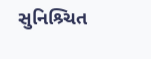સુનિશ્ર્ચિત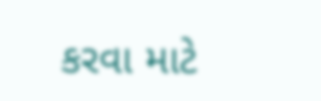કરવા માટે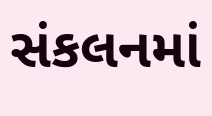સંકલનમાં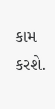કામ કરશે.